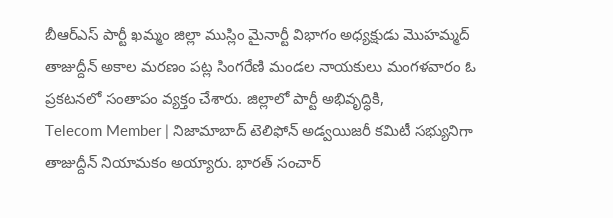బీఆర్ఎస్ పార్టీ ఖమ్మం జిల్లా ముస్లిం మైనార్టీ విభాగం అధ్యక్షుడు మొహమ్మద్ తాజుద్దీన్ అకాల మరణం పట్ల సింగరేణి మండల నాయకులు మంగళవారం ఓ ప్రకటనలో సంతాపం వ్యక్తం చేశారు. జిల్లాలో పార్టీ అభివృద్ధికి,
Telecom Member | నిజామాబాద్ టెలిఫోన్ అడ్వయిజరీ కమిటీ సభ్యునిగా తాజుద్దీన్ నియామకం అయ్యారు. భారత్ సంచార్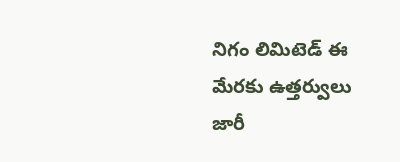నిగం లిమిటెడ్ ఈ మేరకు ఉత్తర్వులు జారీ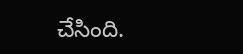చేసింది.